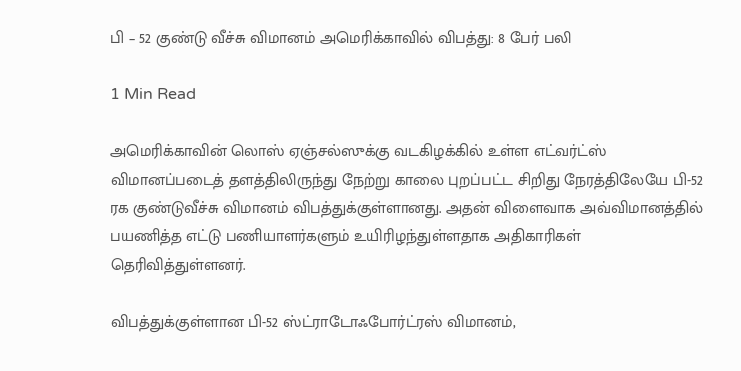பி – 52 குண்டு வீச்சு விமானம் அமெரிக்காவில் விபத்து: 8 பேர் பலி

1 Min Read

அமெரிக்காவின் லொஸ் ஏஞ்சல்ஸுக்கு வடகிழக்கில் உள்ள எட்வர்ட்ஸ் விமானப்படைத் தளத்திலிருந்து நேற்று காலை புறப்பட்ட சிறிது நேரத்திலேயே பி-52 ரக குண்டுவீச்சு விமானம் விபத்துக்குள்ளானது. அதன் விளைவாக அவ்விமானத்தில் பயணித்த எட்டு பணியாளர்களும் உயிரிழந்துள்ளதாக அதிகாரிகள் தெரிவித்துள்ளனர்.

விபத்துக்குள்ளான பி-52 ஸ்ட்ராடோஃபோர்ட்ரஸ் விமானம்,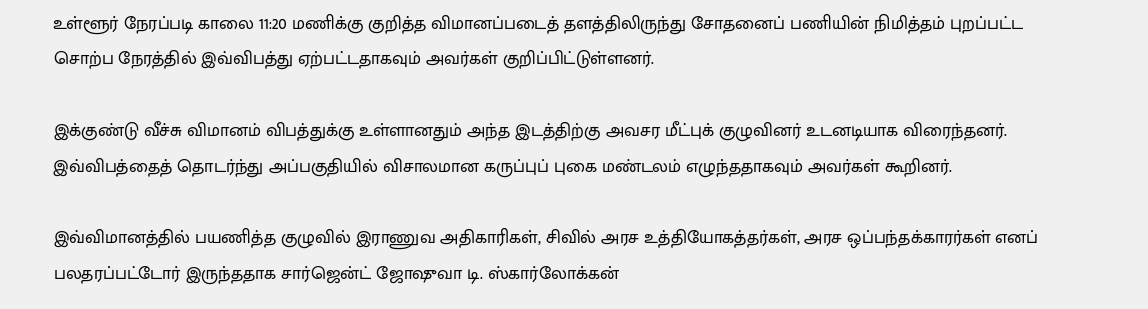உள்ளூர் நேரப்படி காலை 11:20 மணிக்கு குறித்த விமானப்படைத் தளத்திலிருந்து சோதனைப் பணியின் நிமித்தம் புறப்பட்ட சொற்ப நேரத்தில் இவ்விபத்து ஏற்பட்டதாகவும் அவர்கள் குறிப்பிட்டுள்ளனர்.

இக்குண்டு வீச்சு விமானம் விபத்துக்கு உள்ளானதும் அந்த இடத்திற்கு அவசர மீட்புக் குழுவினர் உடனடியாக விரைந்தனர். இவ்விபத்தைத் தொடர்ந்து அப்பகுதியில் விசாலமான கருப்புப் புகை மண்டலம் எழுந்ததாகவும் அவர்கள் கூறினர்.

இவ்விமானத்தில் பயணித்த குழுவில் இராணுவ அதிகாரிகள், சிவில் அரச உத்தியோகத்தர்கள், அரச ஒப்பந்தக்காரர்கள் எனப் பலதரப்பட்டோர் இருந்ததாக சார்ஜென்ட் ஜோஷுவா டி. ஸ்கார்லோக்கன்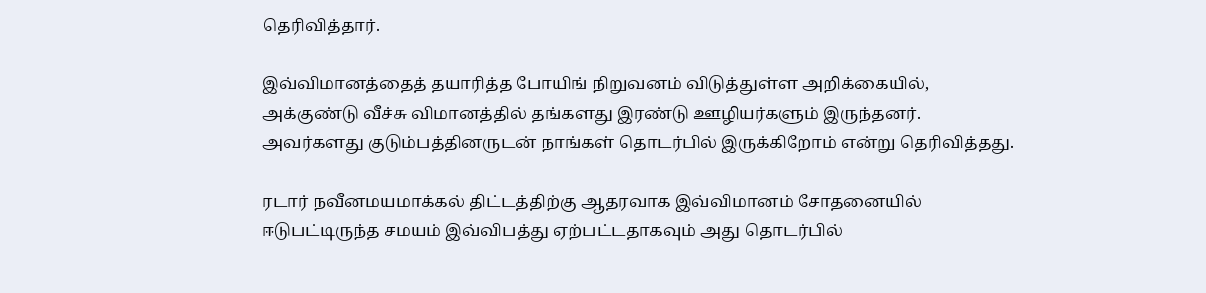தெரிவித்தார்.

இவ்விமானத்தைத் தயாரித்த போயிங் நிறுவனம் விடுத்துள்ள அறிக்கையில், அக்குண்டு வீச்சு விமானத்தில் தங்களது இரண்டு ஊழியர்களும் இருந்தனர். அவர்களது குடும்பத்தினருடன் நாங்கள் தொடர்பில் இருக்கிறோம் என்று தெரிவித்தது.

ரடார் நவீனமயமாக்கல் திட்டத்திற்கு ஆதரவாக இவ்விமானம் சோதனையில் ஈடுபட்டிருந்த சமயம் இவ்விபத்து ஏற்பட்டதாகவும் அது தொடர்பில்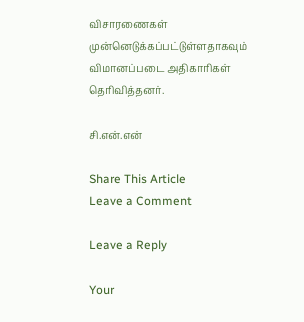விசாரணைகள் முன்னெடுக்கப்பட்டுள்ளதாகவும் விமானப்படை அதிகாரிகள் தெரிவித்தனர்.

சி.என்.என்

Share This Article
Leave a Comment

Leave a Reply

Your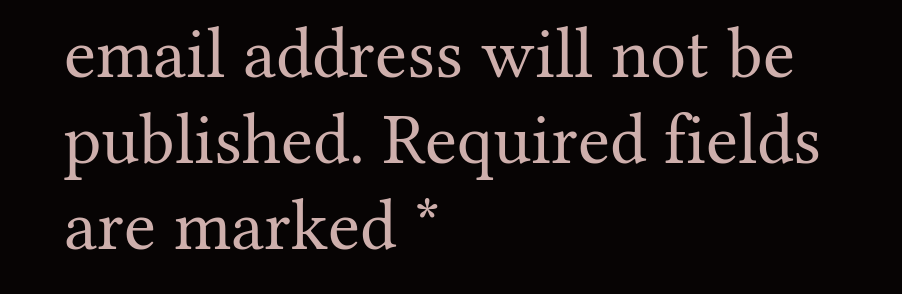email address will not be published. Required fields are marked *